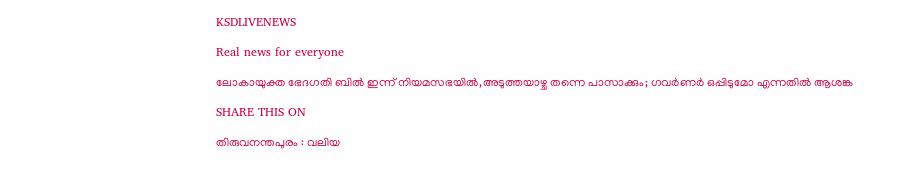KSDLIVENEWS

Real news for everyone

ലോകായുക്ത ഭേദഗതി ബില്‍ ഇന്ന് നിയമസഭയില്‍,അടുത്തയാഴ്ച തന്നെ പാസാക്കും; ഗവര്‍ണര്‍ ഒപ്പിടുമോ എന്നതില്‍ ആശങ്ക

SHARE THIS ON

തിരുവനന്തപുരം : വലിയ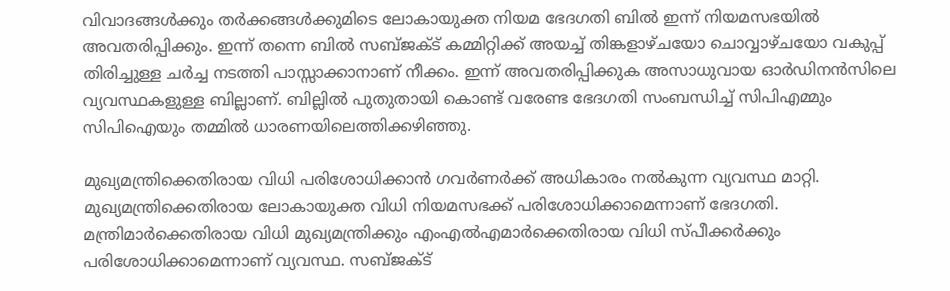വിവാദങ്ങള്‍ക്കും തര്‍ക്കങ്ങള്‍ക്കുമിടെ ലോകായുക്ത നിയമ ഭേദഗതി ബില്‍ ഇന്ന് നിയമസഭയില്‍ അവതരിപ്പിക്കും. ഇന്ന് തന്നെ ബില്‍ സബ്ജക്‌ട് കമ്മിറ്റിക്ക് അയച്ച്‌ തിങ്കളാഴ്ചയോ ചൊവ്വാഴ്ചയോ വകുപ്പ് തിരിച്ചുള്ള ചര്‍ച്ച നടത്തി പാസ്സാക്കാനാണ് നീക്കം. ഇന്ന് അവതരിപ്പിക്കുക അസാധുവായ ഓ‌ര്‍ഡിനന്‍സിലെ വ്യവസ്ഥകളുള്ള ബില്ലാണ്. ബില്ലില്‍ പുതുതായി കൊണ്ട് വരേണ്ട ഭേദഗതി സംബന്ധിച്ച്‌ സിപിഎമ്മും സിപിഐയും തമ്മില്‍ ധാരണയിലെത്തിക്കഴിഞ്ഞു.

മുഖ്യമന്ത്രിക്കെതിരായ വിധി പരിശോധിക്കാന്‍ ഗവര്‍ണര്‍ക്ക് അധികാരം നല്‍കുന്ന വ്യവസ്ഥ മാറ്റി. മുഖ്യമന്ത്രിക്കെതിരായ ലോകായുക്ത വിധി നിയമസഭക്ക് പരിശോധിക്കാമെന്നാണ് ഭേദഗതി. മന്ത്രിമാര്‍ക്കെതിരായ വിധി മുഖ്യമന്ത്രിക്കും എംഎല്‍എമാര്‍ക്കെതിരായ വിധി സ്പീക്കര്‍ക്കും പരിശോധിക്കാമെന്നാണ് വ്യവസ്ഥ. സബ്ജക്‌ട്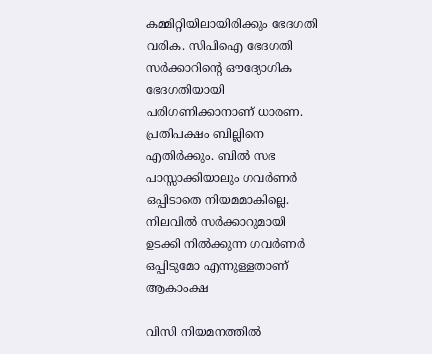കമ്മിറ്റിയിലായിരിക്കും ഭേദഗതി വരിക. സിപിഐ ഭേദഗതി സര്‍ക്കാറിന്‍റെ ഔദ്യോഗിക ഭേദഗതിയായി പരിഗണിക്കാനാണ് ധാരണ. പ്രതിപക്ഷം ബില്ലിനെ എതിര്‍ക്കും. ബില്‍ സഭ പാസ്സാക്കിയാലും ഗവര്‍ണര്‍ ഒപ്പിടാതെ നിയമമാകില്ലെ. നിലവില്‍ സര്‍ക്കാറുമായി ഉടക്കി നില്‍ക്കുന്ന ഗവര്‍ണര്‍ ഒപ്പിടുമോ എന്നുള്ളതാണ് ആകാംക്ഷ

വിസി നിയമനത്തില്‍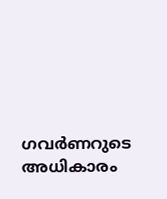ഗവര്‍ണറുടെ അധികാരം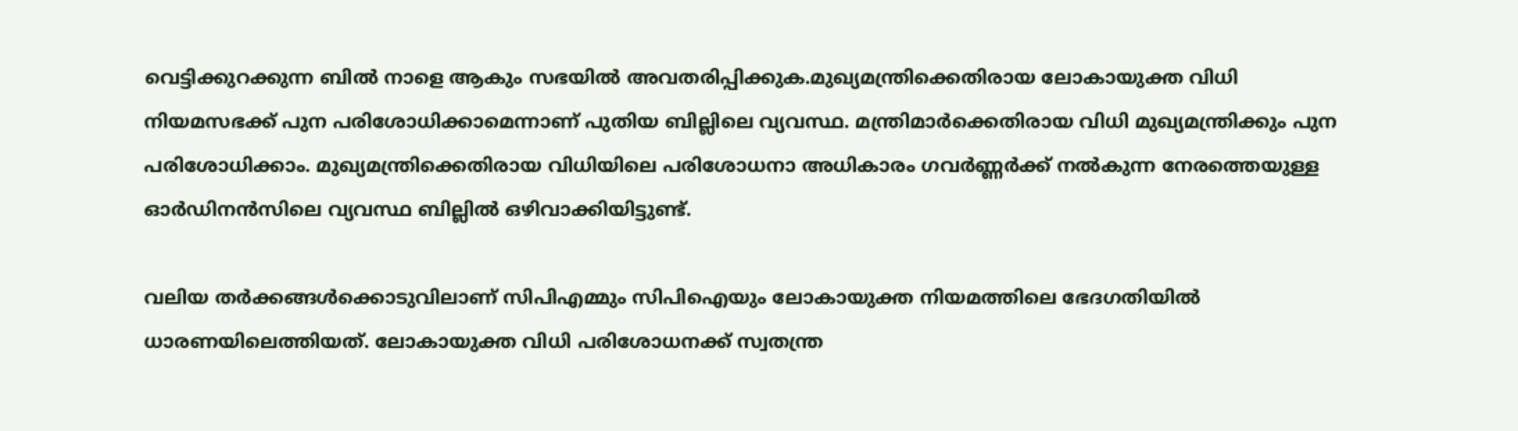വെട്ടിക്കുറക്കുന്ന ബില്‍ നാളെ ആകും സഭയില്‍ അവതരിപ്പിക്കുക.മുഖ്യമന്ത്രിക്കെതിരായ ലോകായുക്ത വിധി നിയമസഭക്ക് പുന പരിശോധിക്കാമെന്നാണ് പുതിയ ബില്ലിലെ വ്യവസ്ഥ. മന്ത്രിമാര്‍ക്കെതിരായ വിധി മുഖ്യമന്ത്രിക്കും പുന പരിശോധിക്കാം. മുഖ്യമന്ത്രിക്കെതിരായ വിധിയിലെ പരിശോധനാ അധികാരം ഗവര്‍ണ്ണര്‍ക്ക് നല്‍കുന്ന നേരത്തെയുള്ള ഓര്‍ഡിനന്‍സിലെ വ്യവസ്ഥ ബില്ലില്‍ ഒഴിവാക്കിയിട്ടുണ്ട്.

വലിയ തര്‍ക്കങ്ങള്‍ക്കൊടുവിലാണ് സിപിഎമ്മും സിപിഐയും ലോകായുക്ത നിയമത്തിലെ ഭേദഗതിയില്‍ ധാരണയിലെത്തിയത്. ലോകായുക്ത വിധി പരിശോധനക്ക് സ്വതന്ത്ര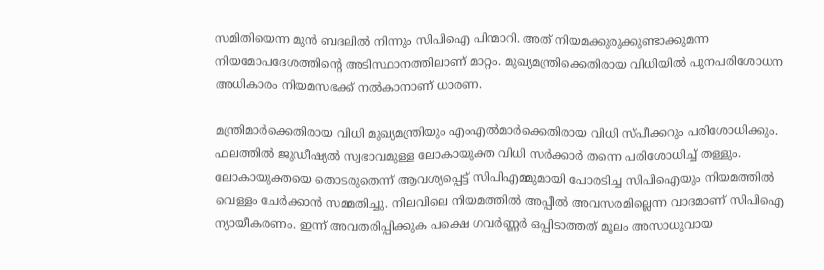സമിതിയെന്ന മുന്‍ ബദലില്‍ നിന്നും സിപിഐ പിന്മാറി. അത് നിയമക്കുരുക്കുണ്ടാക്കുമന്ന നിയമോപദേശത്തിന്‍റെ അടിസ്ഥാനത്തിലാണ് മാറ്റം. മുഖ്യമന്ത്രിക്കെതിരായ വിധിയില്‍ പുനപരിശോധന അധികാരം നിയമസഭക്ക് നല്‍കാനാണ് ധാരണ.

മന്ത്രിമാര്‍ക്കെതിരായ വിധി മുഖ്യമന്ത്രിയും എംഎല്‍മാര്‍ക്കെതിരായ വിധി സ്പീക്കറും പരിശോധിക്കും. ഫലത്തില്‍ ജുഡീഷ്യല്‍ സ്വഭാവമുള്ള ലോകായുക്ത വിധി സര്‍ക്കാര്‍ തന്നെ പരിശോധിച്ച്‌ തള്ളും. ലോകായുക്തയെ തൊടരുതെന്ന് ആവശ്യപ്പെട്ട് സിപിഎമ്മുമായി പോരടിച്ച സിപിഐയും നിയമത്തില്‍ വെള്ളം ചേര്‍ക്കാന്‍ സമ്മതിച്ചു. നിലവിലെ നിയമത്തില്‍ അപ്പീല്‍ അവസരമില്ലെന്ന വാദമാണ് സിപിഐ ന്യായീകരണം. ഇന്ന് അവതരിപ്പിക്കുക പക്ഷെ ഗവര്‍ണ്ണര്‍ ഒപ്പിടാത്തത് മൂലം അസാധുവായ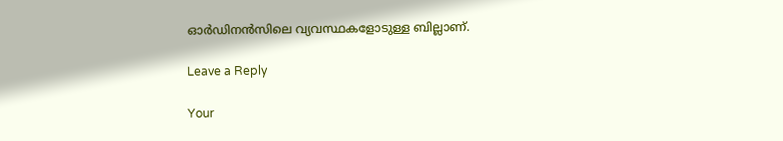ഓര്‍ഡിനന്‍സിലെ വ്യവസ്ഥകളോടുള്ള ബില്ലാണ്.

Leave a Reply

Your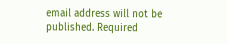email address will not be published. Required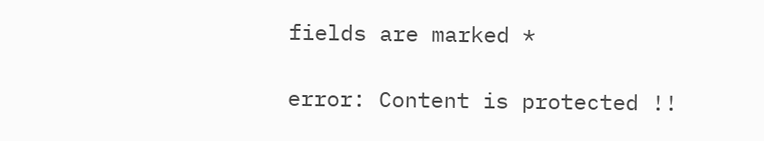fields are marked *

error: Content is protected !!